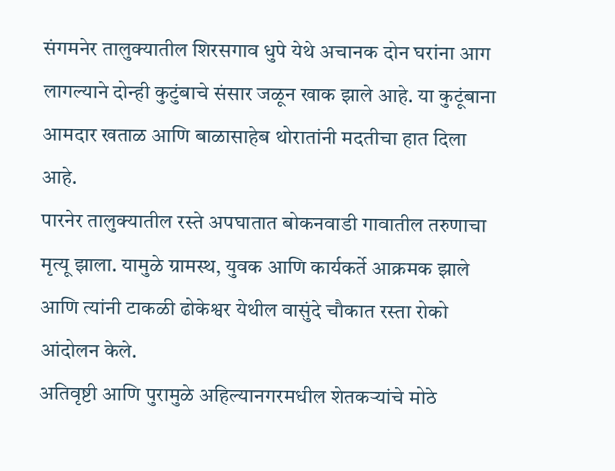संगमनेर तालुक्यातील शिरसगाव धुपे येथे अचानक दोन घरांना आग लागल्याने दोन्ही कुटुंबाचे संसार जळून खाक झाले आहे. या कुटूंबाना आमदार खताळ आणि बाळासाहेब थोरातांनी मदतीचा हात दिला आहे.
पारनेर तालुक्यातील रस्ते अपघातात बोकनवाडी गावातील तरुणाचा मृत्यू झाला. यामुळे ग्रामस्थ, युवक आणि कार्यकर्ते आक्रमक झाले आणि त्यांनी टाकळी ढोकेश्वर येथील वासुंदे चौकात रस्ता रोको आंदोलन केले.
अतिवृष्टी आणि पुरामुळे अहिल्यानगरमधील शेतकऱ्यांचे मोठे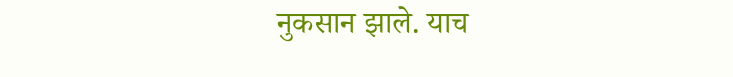नुकसान झाले. याच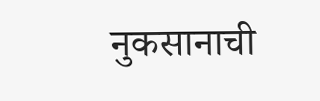नुकसानाची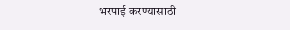भरपाई करण्यासाठी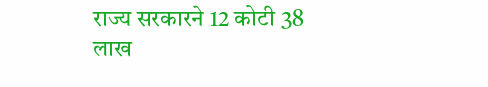राज्य सरकारने 12 कोटी 38 लाख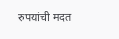रुपयांची मदत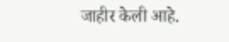जाहीर केली आहे.